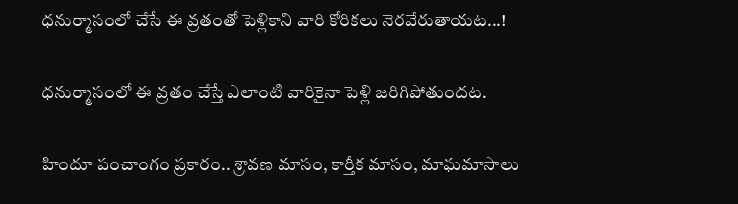ధనుర్మాసంలో చేసే ఈ వ్రతంతో పెళ్లికాని వారి కోరికలు నెరవేరుతాయట...!

ధనుర్మాసంలో ఈ వ్రతం చేస్తే ఎలాంటి వారికైనా పెళ్లి జరిగిపోతుందట.

హిందూ పంచాంగం ప్రకారం.. శ్రావణ మాసం, కార్తీక మాసం, మాఘమాసాలు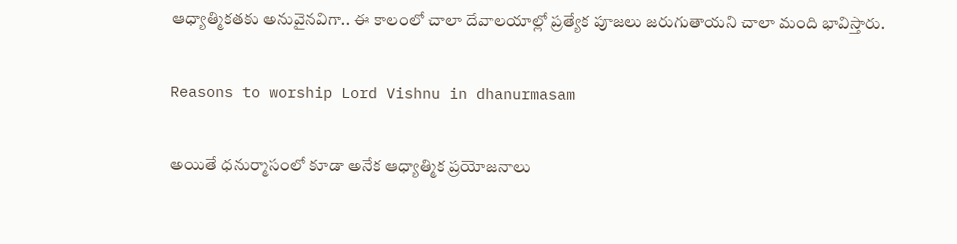ఆధ్యాత్మికతకు అనువైనవిగా.. ఈ కాలంలో చాలా దేవాలయాల్లో ప్రత్యేక పూజలు జరుగుతాయని చాలా మంది భావిస్తారు.

Reasons to worship Lord Vishnu in dhanurmasam

అయితే ధనుర్మాసంలో కూడా అనేక ఆధ్యాత్మిక ప్రయోజనాలు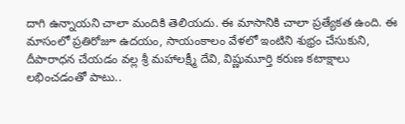దాగి ఉన్నాయని చాలా మందికి తెలియదు. ఈ మాసానికి చాలా ప్రత్యేకత ఉంది. ఈ మాసంలో ప్రతిరోజూ ఉదయం, సాయంకాలం వేళలో ఇంటిని శుభ్రం చేసుకుని, దీపారాధన చేయడం వల్ల శ్రీ మహాలక్ష్మీ దేవి, విష్ణుమూర్తి కరుణ కటాక్షాలు లభించడంతో పాటు..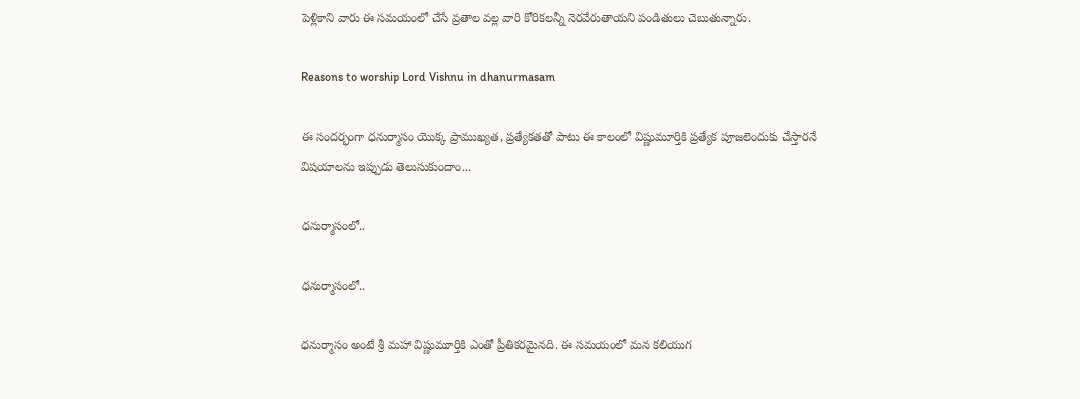పెళ్లికాని వారు ఈ సమయంలో చేసే వ్రతాల వల్ల వారి కోరికలన్నీ నెరవేరుతాయని పండితులు చెబుతున్నారు.

Reasons to worship Lord Vishnu in dhanurmasam

ఈ సందర్భంగా ధనుర్మాసం యొక్క ప్రాముఖ్యత, ప్రత్యేకతతో పాటు ఈ కాలంలో విష్ణుమూర్తికి ప్రత్యేక పూజలెందుకు చేస్తారనే విషయాలను ఇప్పుడు తెలుసుకుందాం...

ధనుర్మాసంలో..

ధనుర్మాసంలో..

ధనుర్మాసం అంటే శ్రీ మహా విష్ణుమూర్తికి ఎంతో ప్రీతికరమైనది. ఈ సమయంలో మన కలియుగ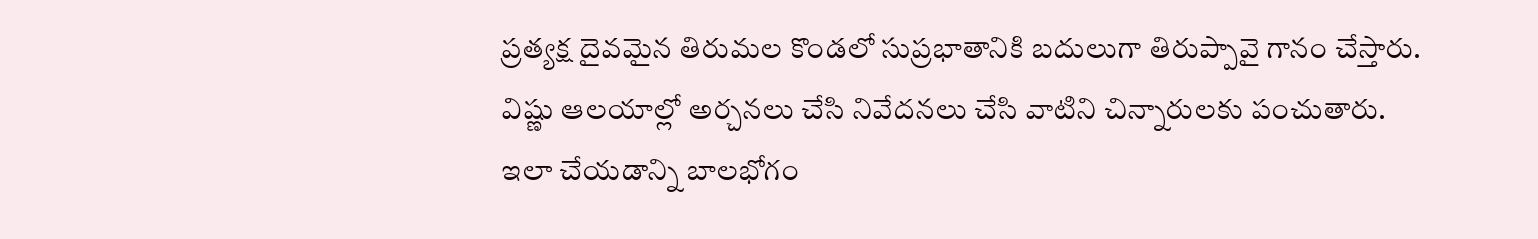ప్రత్యక్ష దైవమైన తిరుమల కొండలో సుప్రభాతానికి బదులుగా తిరుప్పావై గానం చేస్తారు. విష్ణు ఆలయాల్లో అర్చనలు చేసి నివేదనలు చేసి వాటిని చిన్నారులకు పంచుతారు. ఇలా చేయడాన్ని బాలభోగం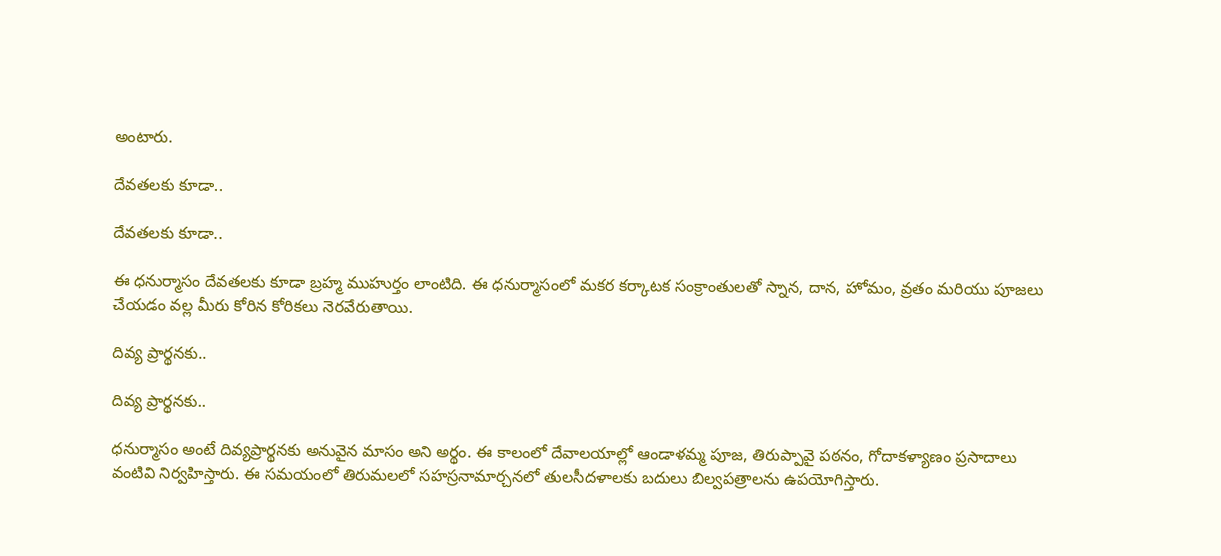అంటారు.

దేవతలకు కూడా..

దేవతలకు కూడా..

ఈ ధనుర్మాసం దేవతలకు కూడా బ్రహ్మ ముహుర్తం లాంటిది. ఈ ధనుర్మాసంలో మకర కర్కాటక సంక్రాంతులతో స్నాన, దాన, హోమం, వ్రతం మరియు పూజలు చేయడం వల్ల మీరు కోరిన కోరికలు నెరవేరుతాయి.

దివ్య ప్రార్థనకు..

దివ్య ప్రార్థనకు..

ధనుర్మాసం అంటే దివ్యప్రార్థనకు అనువైన మాసం అని అర్థం. ఈ కాలంలో దేవాలయాల్లో ఆండాళమ్మ పూజ, తిరుప్పావై పఠనం, గోదాకళ్యాణం ప్రసాదాలు వంటివి నిర్వహిస్తారు. ఈ సమయంలో తిరుమలలో సహస్రనామార్చనలో తులసీదళాలకు బదులు బిల్వపత్రాలను ఉపయోగిస్తారు.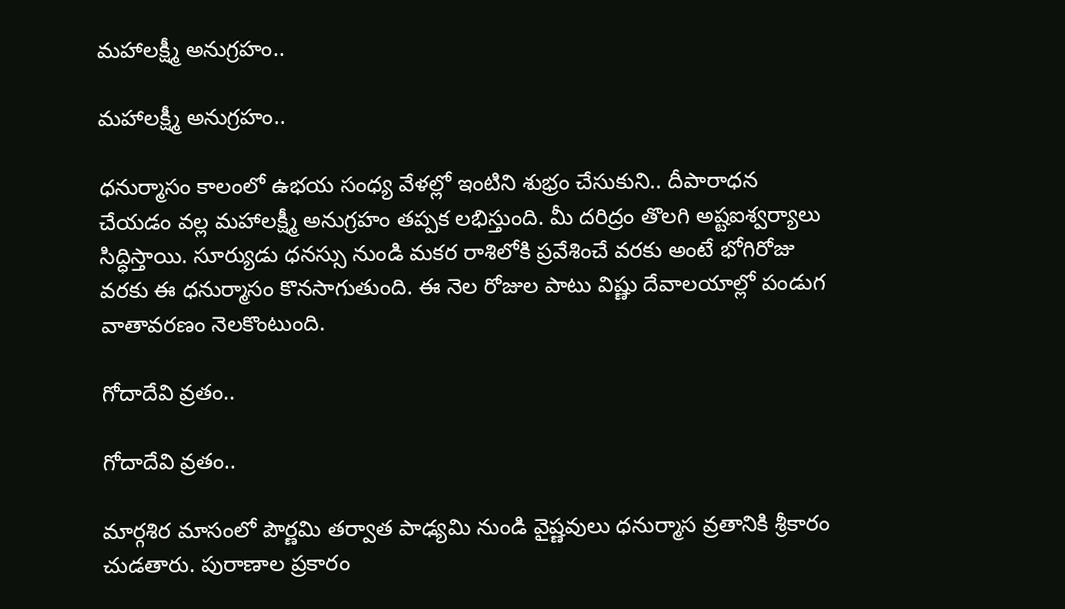మహాలక్ష్మీ అనుగ్రహం..

మహాలక్ష్మీ అనుగ్రహం..

ధనుర్మాసం కాలంలో ఉభయ సంధ్య వేళల్లో ఇంటిని శుభ్రం చేసుకుని.. దీపారాధన చేయడం వల్ల మహాలక్ష్మీ అనుగ్రహం తప్పక లభిస్తుంది. మీ దరిద్రం తొలగి అష్టఐశ్వర్యాలు సిద్ధిస్తాయి. సూర్యుడు ధనస్సు నుండి మకర రాశిలోకి ప్రవేశించే వరకు అంటే భోగిరోజు వరకు ఈ ధనుర్మాసం కొనసాగుతుంది. ఈ నెల రోజుల పాటు విష్ణు దేవాలయాల్లో పండుగ వాతావరణం నెలకొంటుంది.

గోదాదేవి వ్రతం..

గోదాదేవి వ్రతం..

మార్గశిర మాసంలో పౌర్ణమి తర్వాత పాఢ్యమి నుండి వైష్ణవులు ధనుర్మాస వ్రతానికి శ్రీకారం చుడతారు. పురాణాల ప్రకారం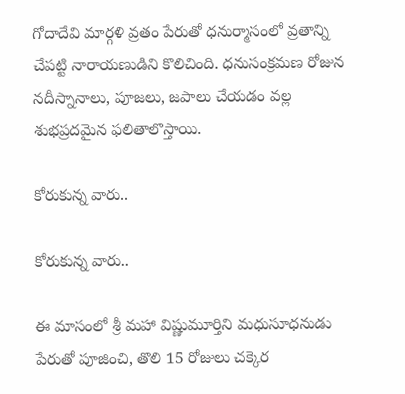గోదాదేవి మార్గళి వ్రతం పేరుతో ధనుర్మాసంలో వ్రతాన్ని చేపట్టి నారాయణుడిని కొలిచింది. ధనుసంక్రమణ రోజున నదీస్నానాలు, పూజలు, జపాలు చేయడం వల్ల శుభప్రదమైన ఫలితాలొస్తాయి.

కోరుకున్న వారు..

కోరుకున్న వారు..

ఈ మాసంలో శ్రీ మహా విష్ణుమూర్తిని మధుసూధనుడు పేరుతో పూజించి, తొలి 15 రోజులు చక్కెర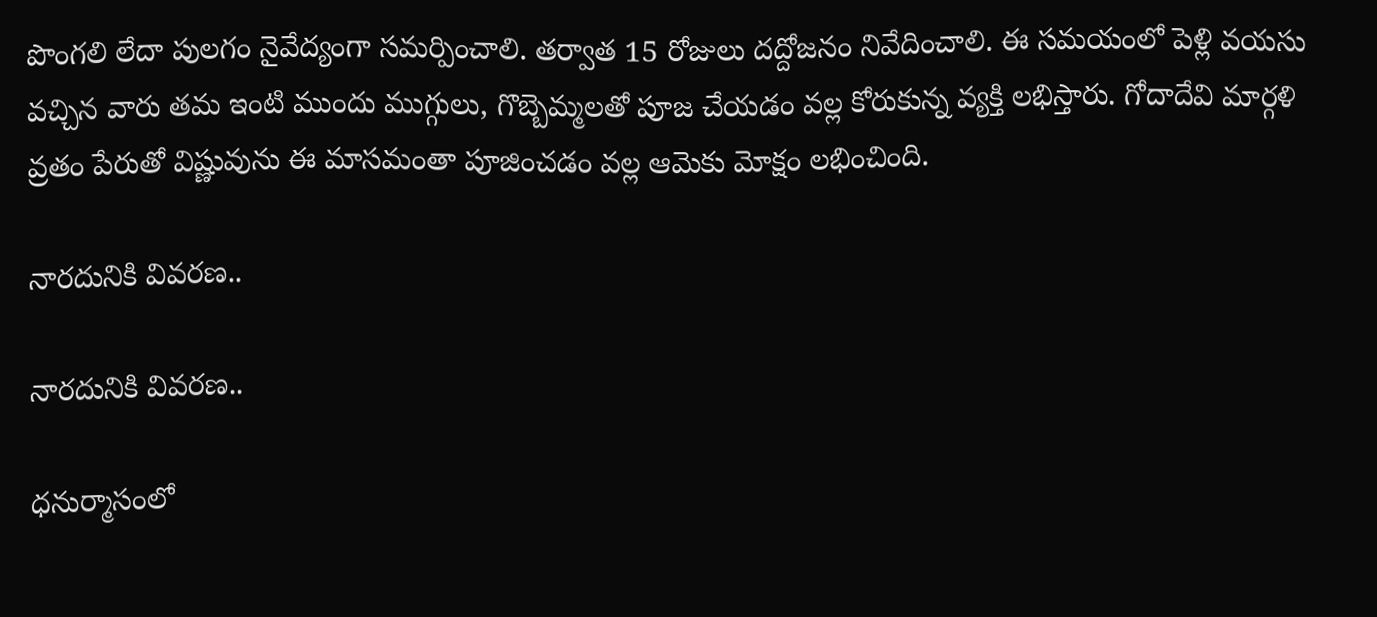పొంగలి లేదా పులగం నైవేద్యంగా సమర్పించాలి. తర్వాత 15 రోజులు దద్దోజనం నివేదించాలి. ఈ సమయంలో పెళ్లి వయసు వచ్చిన వారు తమ ఇంటి ముందు ముగ్గులు, గొబ్బెమ్మలతో పూజ చేయడం వల్ల కోరుకున్న వ్యక్తి లభిస్తారు. గోదాదేవి మార్గళి వ్రతం పేరుతో విష్ణువును ఈ మాసమంతా పూజించడం వల్ల ఆమెకు మోక్షం లభించింది.

నారదునికి వివరణ..

నారదునికి వివరణ..

ధనుర్మాసంలో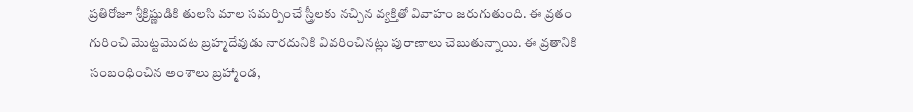ప్రతిరోజూ శ్రీక్రిష్ణుడికి తులసి మాల సమర్పించే స్త్రీలకు నచ్చిన వ్యక్తితో వివాహం జరుగుతుంది. ఈ వ్రతం గురించి మొట్టమొదట బ్రహ్మదేవుడు నారదునికి వివరించినట్లు పురాణాలు చెబుతున్నాయి. ఈ వ్రతానికి సంబంధించిన అంశాలు బ్రహ్మాండ,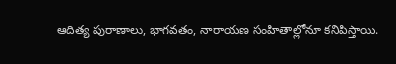ఆదిత్య పురాణాలు, భాగవతం, నారాయణ సంహితాల్లోనూ కనిపిస్తాయి.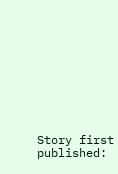Story first published: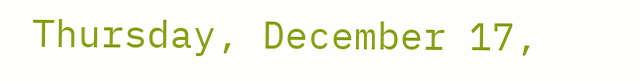Thursday, December 17,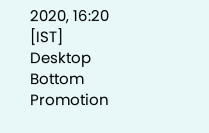2020, 16:20 [IST]
Desktop Bottom Promotion